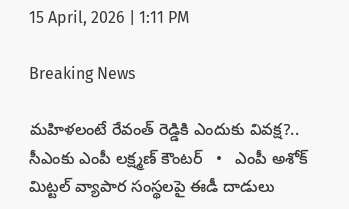15 April, 2026 | 1:11 PM

Breaking News

మహిళలంటే రేవంత్ రెడ్డికి ఎందుకు వివక్ష?.. సీఎంకు ఎంపీ లక్ష్మణ్ కౌంటర్   •   ఎంపీ అశోక్ మిట్టల్‌ వ్యాపార సంస్థలపై ఈడీ దాడులు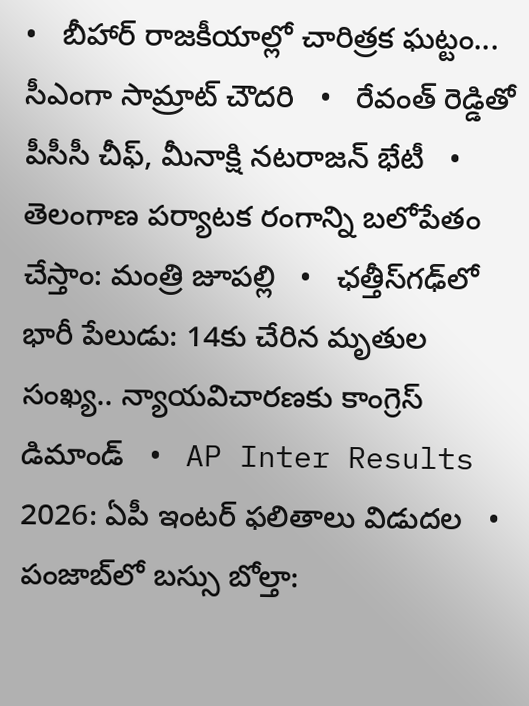•   బీహార్ రాజకీయాల్లో చారిత్రక ఘట్టం... సీఎంగా సామ్రాట్‌ చౌదరి   •   రేవంత్‌ రెడ్డితో పీసీసీ చీఫ్, మీనాక్షి నటరాజన్ భేటీ   •   తెలంగాణ పర్యాటక రంగాన్ని బలోపేతం చేస్తాం: మంత్రి జూపల్లి   •   ఛత్తీస్‌గఢ్‌లో భారీ పేలుడు: 14కు చేరిన మృతుల సంఖ్య.. న్యాయవిచారణకు కాంగ్రెస్ డిమాండ్   •   AP Inter Results 2026: ఏపీ ఇంటర్ ఫలితాలు విడుదల   •   పంజాబ్‌లో బస్సు బోల్తా: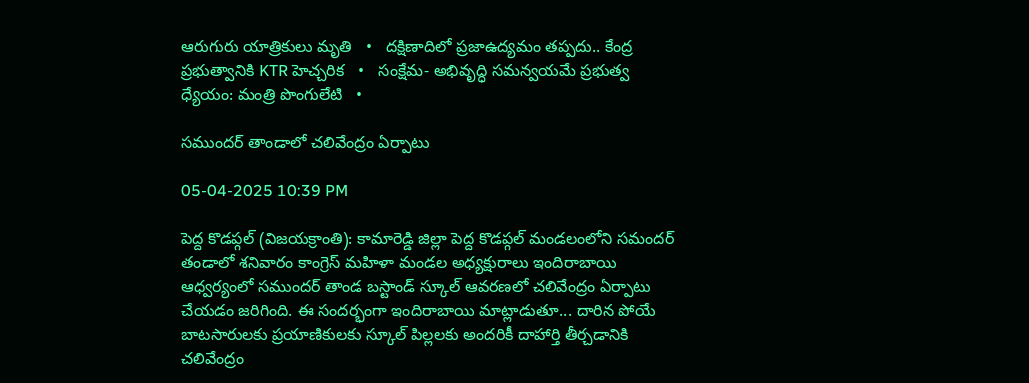ఆరుగురు యాత్రికులు మృతి   •   దక్షిణాదిలో ప్రజాఉద్యమం తప్పదు.. కేంద్ర ప్రభుత్వానికి KTR హెచ్చరిక   •   సంక్షేమ- అభివృద్ధి సమన్వయమే ప్రభుత్వ ధ్యేయం: మంత్రి పొంగులేటి   •

సముందర్ తాండాలో చలివేంద్రం ఏర్పాటు

05-04-2025 10:39 PM

పెద్ద కొడప్గల్ (విజయక్రాంతి): కామారెడ్డి జిల్లా పెద్ద కొడప్గల్ మండలంలోని సమందర్ తండాలో శనివారం కాంగ్రెస్ మహిళా మండల అధ్యక్షురాలు ఇందిరాబాయి ఆధ్వర్యంలో సముందర్ తాండ బస్టాండ్ స్కూల్ ఆవరణలో చలివేంద్రం ఏర్పాటు చేయడం జరిగింది. ఈ సందర్భంగా ఇందిరాబాయి మాట్లాడుతూ... దారిన పోయే బాటసారులకు ప్రయాణికులకు స్కూల్ పిల్లలకు అందరికీ దాహార్తి తీర్చడానికి చలివేంద్రం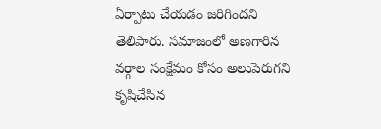ఏర్పాటు చేయడం జరిగిందని తెలిపారు. సమాజంలో అణగారిన వర్గాల సంక్షేమం కోసం అలుపెరుగని కృషిచేసిన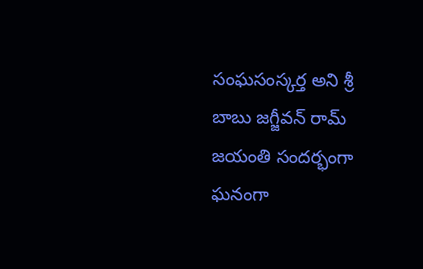సంఘసంస్కర్త అని శ్రీ బాబు జగ్జీవన్ రామ్ జయంతి సందర్భంగా ఘనంగా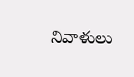నివాళులు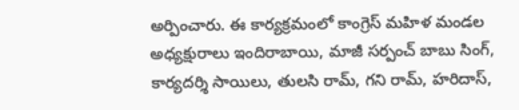అర్పించారు. ఈ కార్యక్రమంలో కాంగ్రెస్ మహిళ మండల అధ్యక్షురాలు ఇందిరాబాయి, మాజీ సర్పంచ్ బాబు సింగ్, కార్యదర్శి సాయిలు, తులసి రామ్, గని రామ్, హరిదాస్,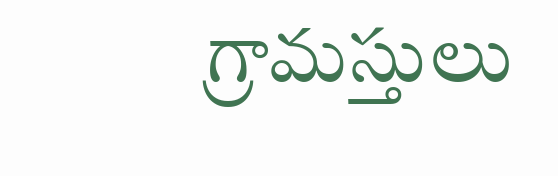గ్రామస్తులు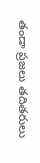తండా ప్రజలు తదితరులు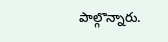పాల్గొన్నారు.